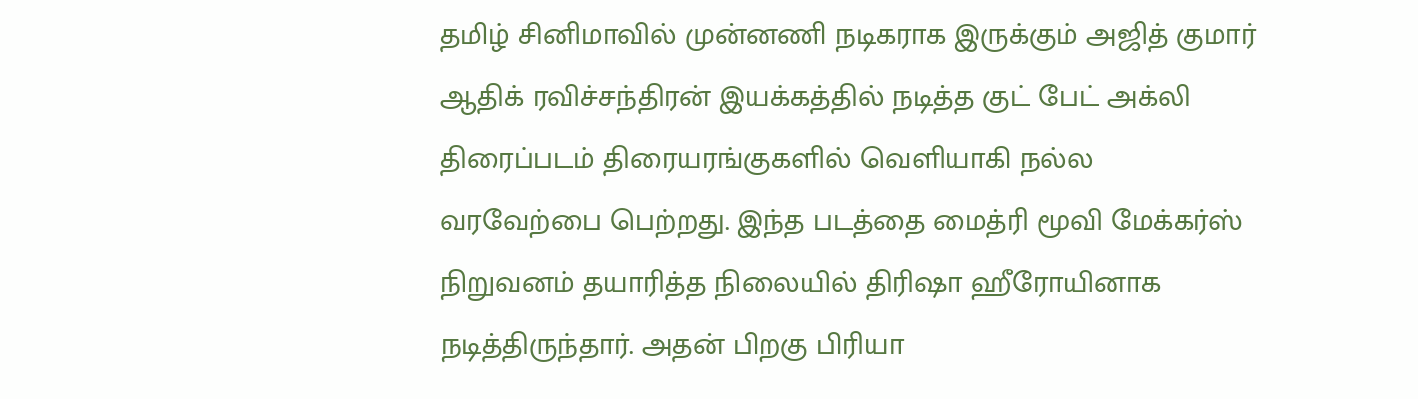தமிழ் சினிமாவில் முன்னணி நடிகராக இருக்கும் அஜித் குமார் ஆதிக் ரவிச்சந்திரன் இயக்கத்தில் நடித்த குட் பேட் அக்லி திரைப்படம் திரையரங்குகளில் வெளியாகி நல்ல வரவேற்பை பெற்றது. இந்த படத்தை மைத்ரி மூவி மேக்கர்ஸ் நிறுவனம் தயாரித்த நிலையில் திரிஷா ஹீரோயினாக நடித்திருந்தார். அதன் பிறகு பிரியா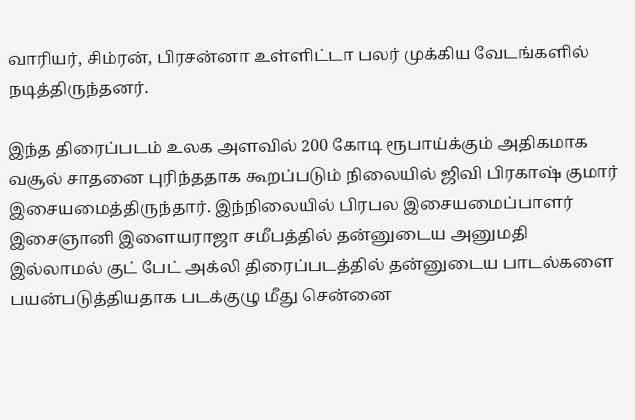வாரியர், சிம்ரன், பிரசன்னா உள்ளிட்டா பலர் முக்கிய வேடங்களில் நடித்திருந்தனர்.

இந்த திரைப்படம் உலக அளவில் 200 கோடி ரூபாய்க்கும் அதிகமாக வசூல் சாதனை புரிந்ததாக கூறப்படும் நிலையில் ஜிவி பிரகாஷ் குமார் இசையமைத்திருந்தார். இந்நிலையில் பிரபல இசையமைப்பாளர் இசைஞானி இளையராஜா சமீபத்தில் தன்னுடைய அனுமதி இல்லாமல் குட் பேட் அக்லி திரைப்படத்தில் தன்னுடைய பாடல்களை பயன்படுத்தியதாக படக்குழு மீது சென்னை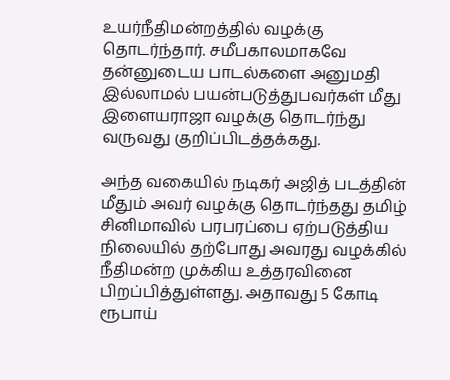உயர்நீதிமன்றத்தில் வழக்கு தொடர்ந்தார். சமீபகாலமாகவே தன்னுடைய பாடல்களை அனுமதி இல்லாமல் பயன்படுத்துபவர்கள் மீது இளையராஜா வழக்கு தொடர்ந்து வருவது குறிப்பிடத்தக்கது.

அந்த வகையில் நடிகர் அஜித் படத்தின் மீதும் அவர் வழக்கு தொடர்ந்தது தமிழ் சினிமாவில் பரபரப்பை ஏற்படுத்திய நிலையில் தற்போது அவரது வழக்கில் நீதிமன்ற முக்கிய உத்தரவினை பிறப்பித்துள்ளது. அதாவது 5 கோடி ரூபாய்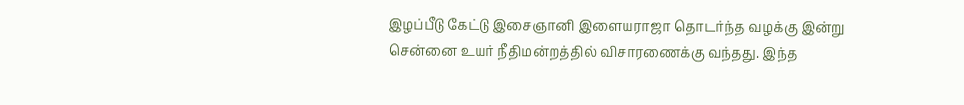இழப்பீடு கேட்டு இசைஞானி இளையராஜா தொடர்ந்த வழக்கு இன்று சென்னை உயர் நீதிமன்றத்தில் விசாரணைக்கு வந்தது. இந்த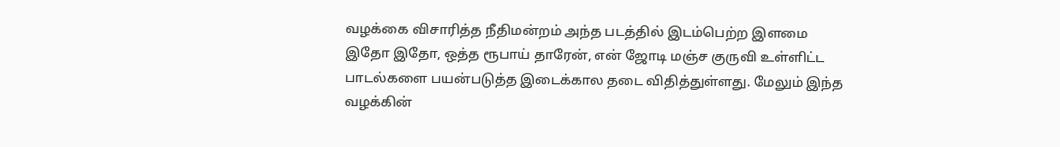வழக்கை விசாரித்த நீதிமன்றம் அந்த படத்தில் இடம்பெற்ற இளமை இதோ இதோ, ஒத்த ரூபாய் தாரேன், என் ஜோடி மஞ்ச குருவி உள்ளிட்ட பாடல்களை பயன்படுத்த இடைக்கால தடை விதித்துள்ளது. மேலும் இந்த வழக்கின்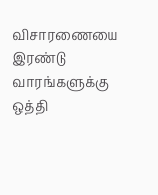விசாரணையை இரண்டு வாரங்களுக்கு ஒத்தி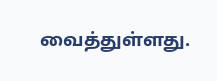வைத்துள்ளது.